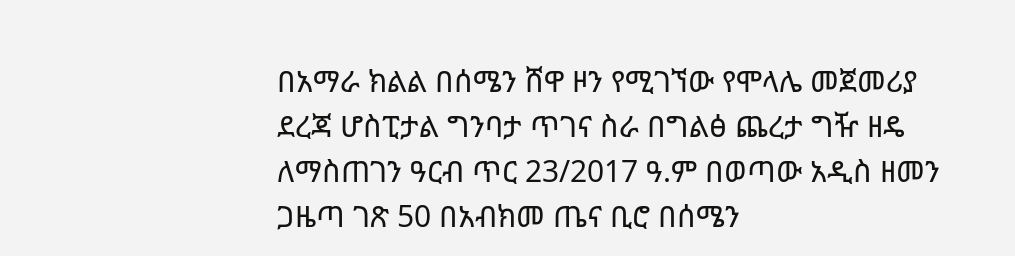በአማራ ክልል በሰሜን ሸዋ ዞን የሚገኘው የሞላሌ መጀመሪያ ደረጃ ሆስፒታል ግንባታ ጥገና ስራ በግልፅ ጨረታ ግዥ ዘዴ ለማስጠገን ዓርብ ጥር 23/2017 ዓ.ም በወጣው አዲስ ዘመን ጋዜጣ ገጽ 50 በአብክመ ጤና ቢሮ በሰሜን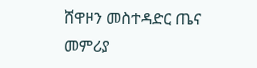ሸዋዞን መስተዳድር ጤና መምሪያ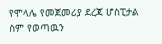የሞላሌ የመጀመሪያ ደረጃ ሆስፒታል ስም የወጣዉን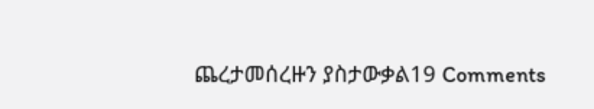ጨረታመሰረዙን ያስታውቃል19 Comments